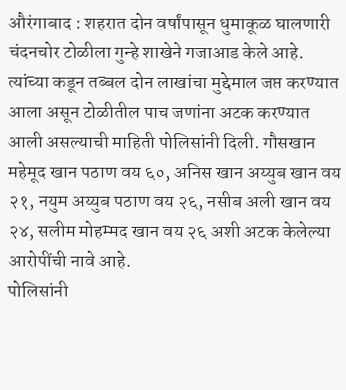औरंगाबाद : शहरात दोन वर्षांपासून धुमाकूळ घालणारी चंदनचोर टोळीला गुन्हे शाखेने गजाआड केले आहे. त्यांच्या कडून तब्बल दोन लाखांचा मुद्देमाल जप्त करण्यात आला असून टोळीतील पाच जणांना अटक करण्यात आली असल्याची माहिती पोलिसांनी दिली. गौसखान महेमूद खान पठाण वय ६०, अनिस खान अय्युब खान वय २१, नयुम अय्युब पठाण वय २६, नसीब अली खान वय २४, सलीम मोहम्मद खान वय २६ अशी अटक केलेल्या आरोपींची नावे आहे.
पोलिसांनी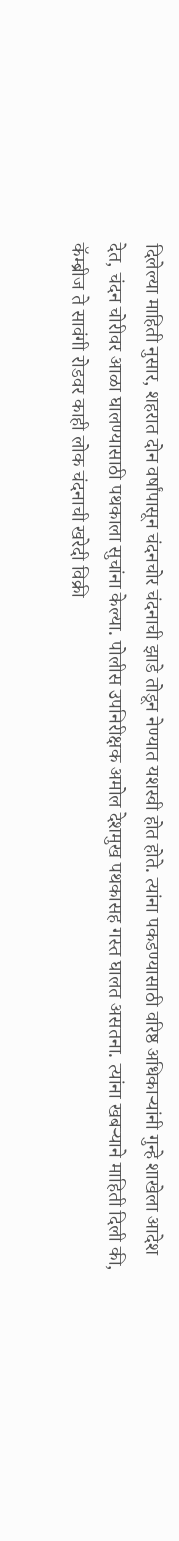दिलेल्या माहिती नुसार, शहरात दोन वर्षांपासून चंदनचोर चंदनाची झाडे तोडून नेण्यात यशस्वी होत होते. त्यांना पकडण्यासाठी वरिष्ठ अधिकाऱ्यांनी गुन्हे शाखेला आदेश देत, चंदन चोरीवर आळा घालण्यासाठी पथकाला सुचांना केल्या. पोलीस उपनिरीक्षक अमोल देशमुख पथकासह गस्त घालत असतना. त्यांना खबऱ्याने माहिती दिली की, कॅम्ब्रीज ते सावंगी रोडवर काही लोक चंदनाची खरेदी विक्री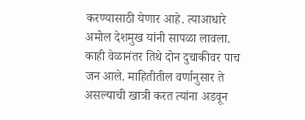करण्यासाठी येणार आहे. त्याआधारे अमोल देशमुख यांनी सापळा लावला.
काही वेळानंतर तिथे दोन दुचाकीवर पाच जन आले. माहितीतील वर्णानुसार ते असल्याची खात्री करत त्यांना अडवून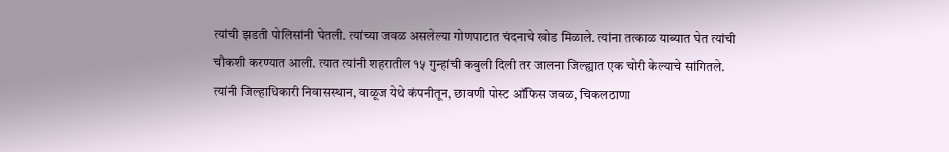त्यांची झडती पोलिसांनी घेतली. त्यांच्या जवळ असलेल्या गोणपाटात चंदनाचे खोड मिळाले. त्यांना तत्काळ याब्यात घेत त्यांची चौकशी करण्यात आली. त्यात त्यांनी शहरातील १५ गुन्हांची कबुली दिली तर जालना जिल्ह्यात एक चोरी केल्याचे सांगितले.
त्यांनी जिल्हाधिकारी निवासस्थान, वाळूज येथे कंपनीतून, छावणी पोस्ट ऑफिस जवळ, चिकलठाणा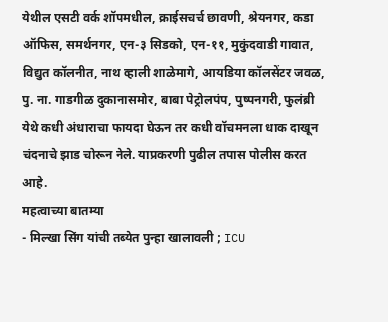येथील एसटी वर्क शॉपमधील, क्राईसचर्च छावणी, श्रेयनगर, कडा ऑफिस, समर्थनगर, एन-३ सिडको, एन-११, मुकुंदवाडी गावात, विद्युत कॉलनीत, नाथ व्हाली शाळेमागे, आयडिया कॉलसेंटर जवळ, पु. ना. गाडगीळ दुकानासमोर, बाबा पेट्रोलपंप, पुष्पनगरी, फुलंब्री येथे कधी अंधाराचा फायदा घेऊन तर कधी वॉचमनला धाक दाखून चंदनाचे झाड चोरून नेले. याप्रकरणी पुढील तपास पोलीस करत आहे.
महत्वाच्या बातम्या
- मिल्खा सिंग यांची तब्येत पुन्हा खालावली ; ICU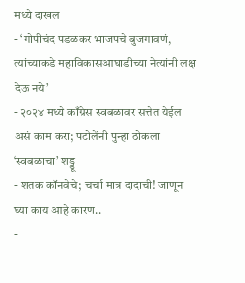मध्ये दाखल
- ‘गोपीचंद पडळकर भाजपचे बुजगावणं, त्यांच्याकडे महाविकासआघाडीच्या नेत्यांनी लक्ष देऊ नये’
- २०२४ मध्ये काँग्रेस स्वबळावर सत्तेत येईल असं काम करा; पटोलेंनी पुन्हा ठोकला ‘स्वबळाचा’ शड्डू
- शतक कॉनवेचे; चर्चा मात्र दादाची! जाणून घ्या काय आहे कारण..
-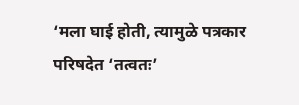‘मला घाई होती, त्यामुळे पत्रकार परिषदेत ‘तत्वतः’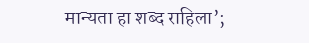मान्यता हा शब्द राहिला’;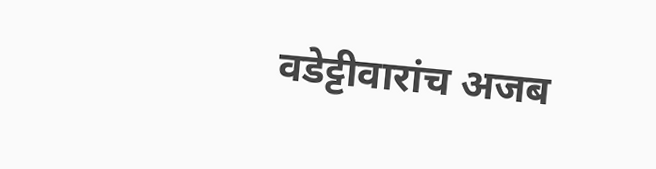वडेट्टीवारांच अजब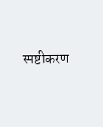स्पष्टीकरण